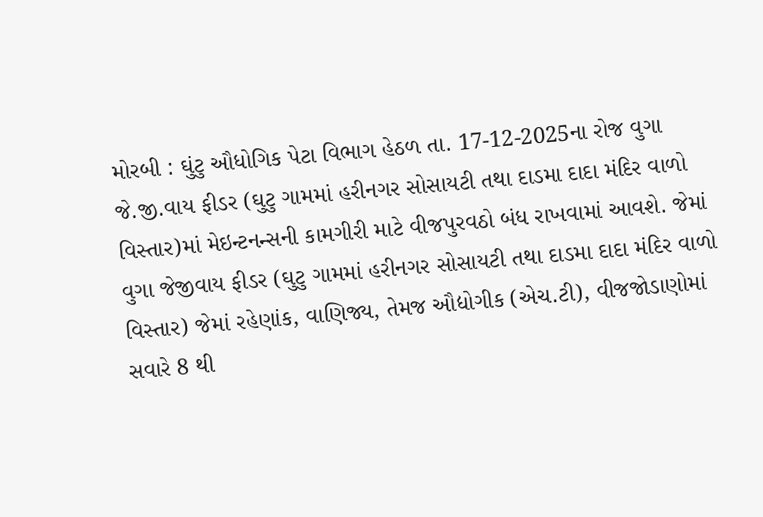મોરબી : ઘુંટુ ઔધોગિક પેટા વિભાગ હેઠળ તા. 17-12-2025ના રોજ વુગા જે.જી.વાય ફીડર (ઘુટુ ગામમાં હરીનગર સોસાયટી તથા દાડમા દાદા મંદિર વાળો વિસ્તાર)માં મેઇન્ટનન્સની કામગીરી માટે વીજપુરવઠો બંધ રાખવામાં આવશે. જેમાં વુગા જેજીવાય ફીડર (ઘુટુ ગામમાં હરીનગર સોસાયટી તથા દાડમા દાદા મંદિર વાળો વિસ્તાર) જેમાં રહેણાંક, વાણિજ્ય, તેમજ ઔદ્યોગીક (એચ.ટી), વીજજોડાણોમાં સવારે 8 થી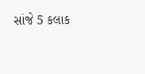સાંજે 5 કલાક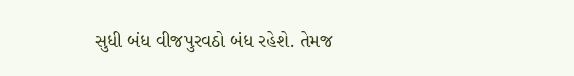સુધી બંધ વીજપુરવઠો બંધ રહેશે. તેમજ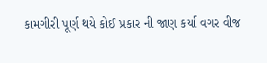કામગીરી પૂર્ણ થયે કોઈ પ્રકાર ની જાણ કર્યા વગર વીજ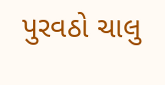પુરવઠો ચાલુ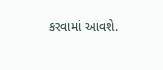કરવામાં આવશે.